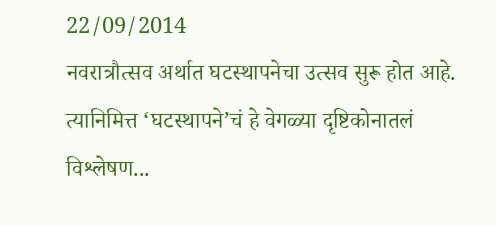22/09/2014
नवरात्रौत्सव अर्थात घटस्थापनेचा उत्सव सुरू होत आहे. त्यानिमित्त ‘घटस्थापने’चं हे वेगळ्या दृष्टिकोनातलं विश्लेषण...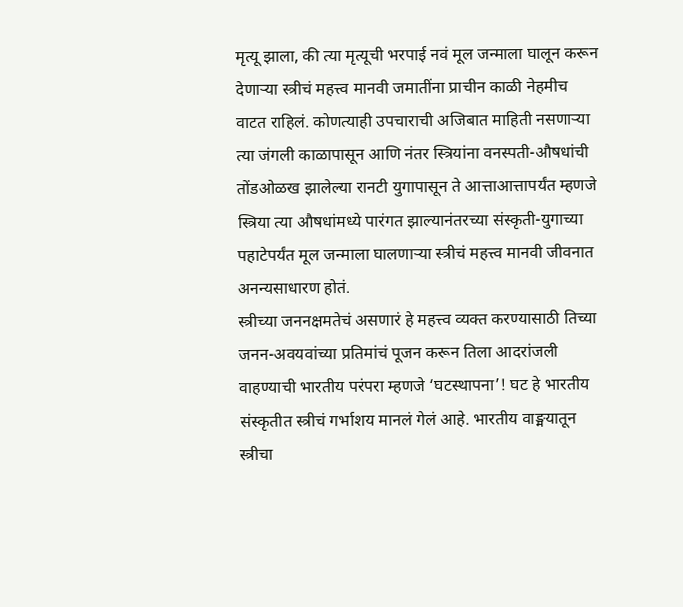मृत्यू झाला, की त्या मृत्यूची भरपाई नवं मूल जन्माला घालून करून देणाऱ्या स्त्रीचं महत्त्व मानवी जमातींना प्राचीन काळी नेहमीच वाटत राहिलं. कोणत्याही उपचाराची अजिबात माहिती नसणाऱ्या त्या जंगली काळापासून आणि नंतर स्त्रियांना वनस्पती-औषधांची तोंडओळख झालेल्या रानटी युगापासून ते आत्ताआत्तापर्यंत म्हणजे स्त्रिया त्या औषधांमध्ये पारंगत झाल्यानंतरच्या संस्कृती-युगाच्या पहाटेपर्यंत मूल जन्माला घालणाऱ्या स्त्रीचं महत्त्व मानवी जीवनात अनन्यसाधारण होतं.
स्त्रीच्या जननक्षमतेचं असणारं हे महत्त्व व्यक्त करण्यासाठी तिच्या जनन-अवयवांच्या प्रतिमांचं पूजन करून तिला आदरांजली वाहण्याची भारतीय परंपरा म्हणजे ‘घटस्थापना’! घट हे भारतीय संस्कृतीत स्त्रीचं गर्भाशय मानलं गेलं आहे. भारतीय वाङ्मयातून स्त्रीचा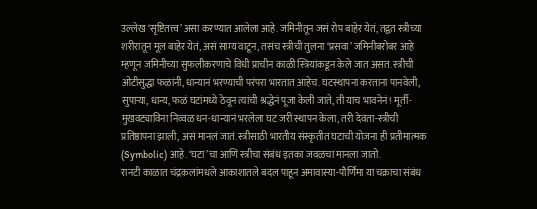उल्लेख ‘सृष्टितत्त्व’ असा करण्यात आलेला आहे. जमिनीतून जसं रोप बाहेर येतं, तद्वत स्त्रीच्या शरीरातून मूल बाहेर येतं, असं साम्य वाटून, तसंच स्त्रीची तुलना ‘प्रसवा’ जमिनीबरोबर आहे म्हणून जमिनीच्या सुफलीकरणाचे विधी प्राचीन काळी स्त्रियांकडून केले जात असत. स्त्रीची ओटीसुद्धा फळांनी, धान्यानं भरण्याची परंपरा भारतात आहेच. घटस्थापना करताना पानवेली, सुपाऱ्या, धान्य, फळं घटांमध्ये ठेवून त्यांची श्रद्धेनं पूजा केली जाते, ती याच भावनेनं! मूर्ती-मुखवट्याविना निव्वळ धन-धान्यानं भरलेला घट जरी स्थापन केला, तरी देवता-स्त्रीची प्रतिष्ठापना झाली, असं मानलं जातं. स्त्रीसाठी भारतीय संस्कृतीत घटाची योजना ही प्रतीमात्मक (Symbolic) आहे. ‘घटा’चा आणि स्त्रीचा संबंध इतका जवळचा मानला जातो.
रानटी काळात चंद्रकलांमधले आकाशातले बदल पाहून अमावास्या-पौर्णिमा या चक्राचा संबंध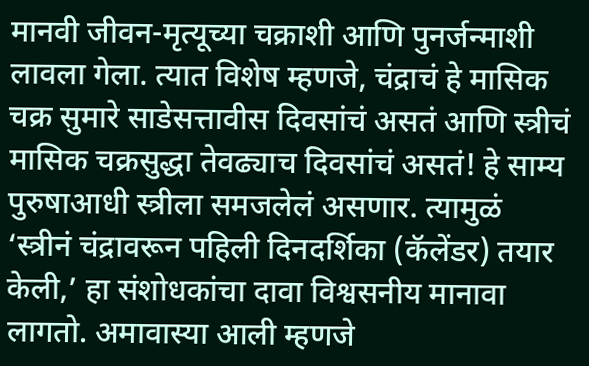मानवी जीवन-मृत्यूच्या चक्राशी आणि पुनर्जन्माशी लावला गेला. त्यात विशेष म्हणजे, चंद्राचं हे मासिक चक्र सुमारे साडेसत्तावीस दिवसांचं असतं आणि स्त्रीचं मासिक चक्रसुद्धा तेवढ्याच दिवसांचं असतं! हे साम्य पुरुषाआधी स्त्रीला समजलेलं असणार. त्यामुळं ‘स्त्रीनं चंद्रावरून पहिली दिनदर्शिका (कॅलेंडर) तयार केली,’ हा संशोधकांचा दावा विश्वसनीय मानावा लागतो. अमावास्या आली म्हणजे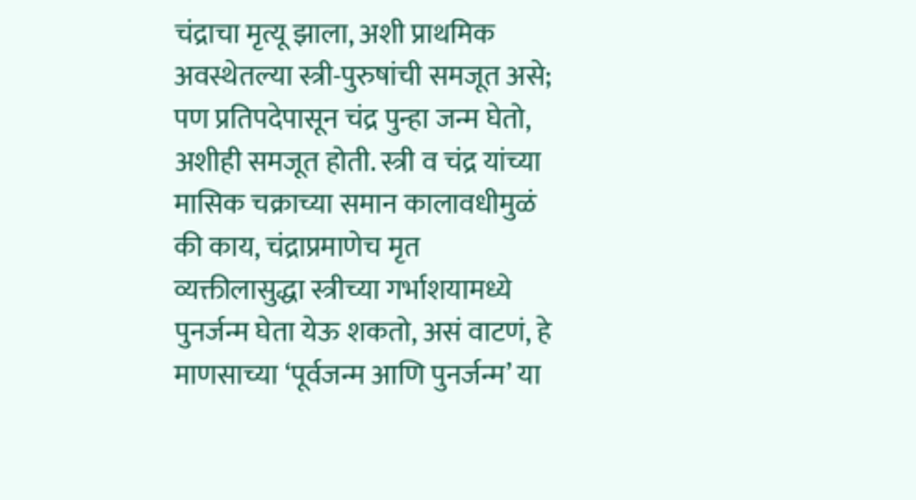चंद्राचा मृत्यू झाला, अशी प्राथमिक अवस्थेतल्या स्त्री-पुरुषांची समजूत असे; पण प्रतिपदेपासून चंद्र पुन्हा जन्म घेतो, अशीही समजूत होती. स्त्री व चंद्र यांच्या मासिक चक्राच्या समान कालावधीमुळं की काय, चंद्राप्रमाणेच मृत व्यक्तीलासुद्धा स्त्रीच्या गर्भाशयामध्ये पुनर्जन्म घेता येऊ शकतो, असं वाटणं, हे माणसाच्या ‘पूर्वजन्म आणि पुनर्जन्म’ या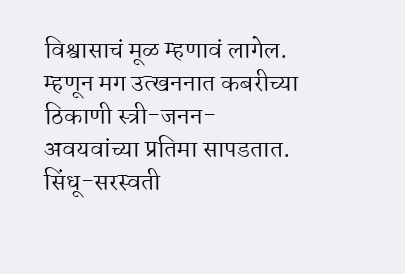विश्वासाचं मूळ म्हणावं लागेल. म्हणून मग उत्खननात कबरीच्या ठिकाणी स्त्री-जनन-अवयवांच्या प्रतिमा सापडतात. सिंधू-सरस्वती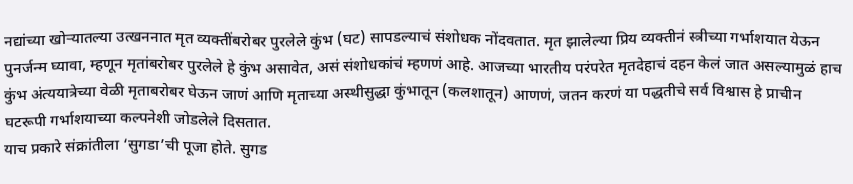नद्यांच्या खोऱ्यातल्या उत्खननात मृत व्यक्तींबरोबर पुरलेले कुंभ (घट) सापडल्याचं संशोधक नोंदवतात. मृत झालेल्या प्रिय व्यक्तीनं स्त्रीच्या गर्भाशयात येऊन पुनर्जन्म घ्यावा, म्हणून मृतांबरोबर पुरलेले हे कुंभ असावेत, असं संशोधकांचं म्हणणं आहे. आजच्या भारतीय परंपरेत मृतदेहाचं दहन केलं जात असल्यामुळं हाच कुंभ अंत्ययात्रेच्या वेळी मृताबरोबर घेऊन जाणं आणि मृताच्या अस्थीसुद्धा कुंभातून (कलशातून) आणणं, जतन करणं या पद्धतीचे सर्व विश्वास हे प्राचीन घटरूपी गर्भाशयाच्या कल्पनेशी जोडलेले दिसतात.
याच प्रकारे संक्रांतीला ‘सुगडा’ची पूजा होते. सुगड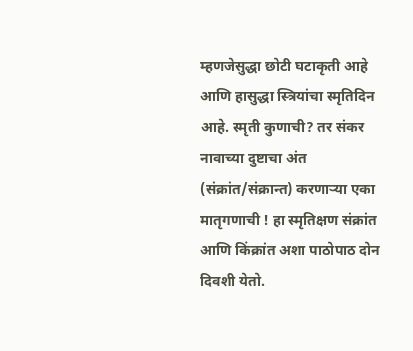म्हणजेसुद्धा छोटी घटाकृती आहे आणि हासुद्धा स्त्रियांचा स्मृतिदिन आहे. स्मृती कुणाची? तर संकर नावाच्या दुष्टाचा अंत (संक्रांत/संक्रान्त) करणाऱ्या एका मातृगणाची ! हा स्मृतिक्षण संक्रांत आणि किंक्रांत अशा पाठोपाठ दोन दिवशी येतो.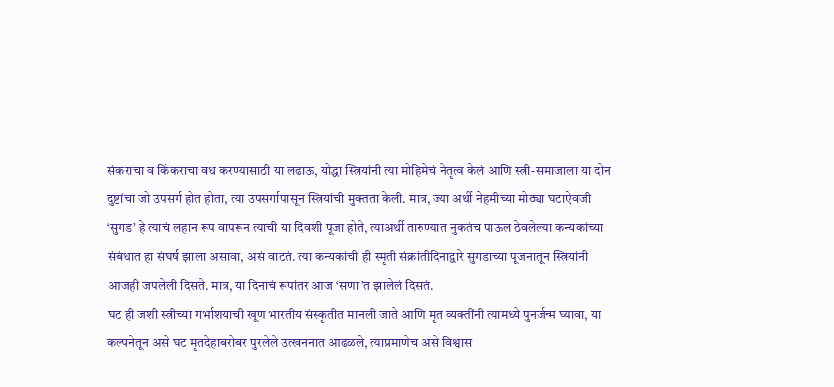संकराचा व किंकराचा वध करण्यासाठी या लढाऊ, योद्धा स्त्रियांनी त्या मोहिमेचं नेतृत्व केलं आणि स्त्री-समाजाला या दोन दुष्टांचा जो उपसर्ग होत होता, त्या उपसर्गापासून स्त्रियांची मुक्तता केली. मात्र, ज्या अर्थी नेहमीच्या मोठ्या घटाऐवजी ‘सुगड’ हे त्याचं लहान रूप वापरून त्याची या दिवशी पूजा होते, त्याअर्थी तारुण्यात नुकतंच पाऊल ठेवलेल्या कन्यकांच्या संबंधात हा संघर्ष झाला असावा, असं वाटतं. त्या कन्यकांची ही स्मृती संक्रांतीदिनाद्वारे सुगडाच्या पूजनातून स्त्रियांनी आजही जपलेली दिसते. मात्र, या दिनाचं रूपांतर आज ‘सणा’त झालेलं दिसतं.
घट ही जशी स्त्रीच्या गर्भाशयाची खूण भारतीय संस्कृतीत मानली जाते आणि मृत व्यक्तींनी त्यामध्ये पुनर्जन्म घ्यावा, या कल्पनेतून असे घट मृतदेहाबरोबर पुरलेले उत्खननात आढळले, त्याप्रमाणेच असे विश्वास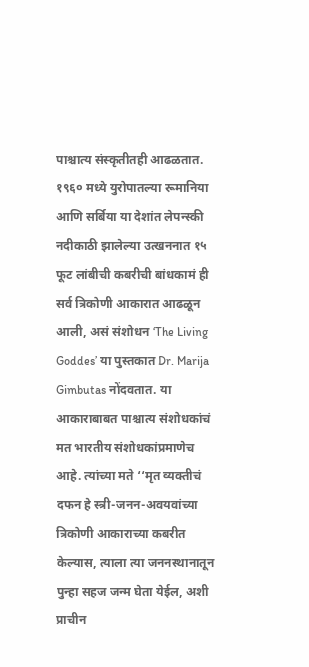पाश्चात्य संस्कृतीतही आढळतात. १९६० मध्ये युरोपातल्या रूमानिया आणि सर्बिया या देशांत लेपन्स्की नदीकाठी झालेल्या उत्खननात १५ फूट लांबीची कबरीची बांधकामं ही सर्व त्रिकोणी आकारात आढळून आली, असं संशोधन ‘The Living Goddes’ या पुस्तकात Dr. Marija Gimbutas नोंदवतात. या आकाराबाबत पाश्चात्य संशोधकांचं मत भारतीय संशोधकांप्रमाणेच आहे. त्यांच्या मते ‘‘मृत व्यक्तीचं दफन हे स्त्री-जनन-अवयवांच्या त्रिकोणी आकाराच्या कबरीत केल्यास, त्याला त्या जननस्थानातून पुन्हा सहज जन्म घेता येईल, अशी प्राचीन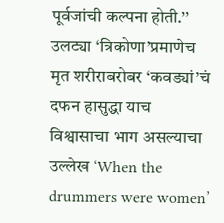पूर्वजांची कल्पना होती.’’
उलट्या ‘त्रिकोणा’प्रमाणेच मृत शरीराबरोबर ‘कवड्यां’चं दफन हासुद्धा याच विश्वासाचा भाग असल्याचा उल्लेख ‘When the drummers were women’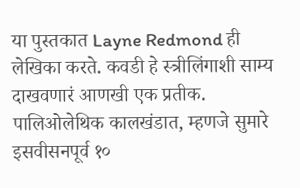या पुस्तकात Layne Redmond ही लेखिका करते. कवडी हे स्त्रीलिंगाशी साम्य दाखवणारं आणखी एक प्रतीक. पालिओलेथिक कालखंडात, म्हणजे सुमारे इसवीसनपूर्व १०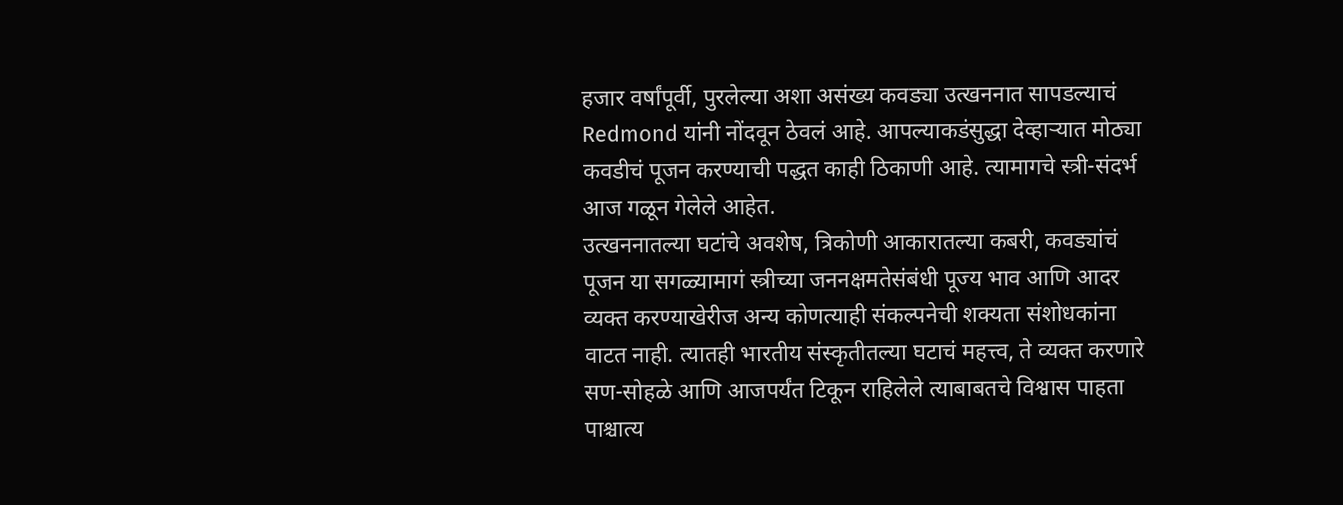हजार वर्षांपूर्वी, पुरलेल्या अशा असंख्य कवड्या उत्खननात सापडल्याचं Redmond यांनी नोंदवून ठेवलं आहे. आपल्याकडंसुद्धा देव्हाऱ्यात मोठ्या कवडीचं पूजन करण्याची पद्धत काही ठिकाणी आहे. त्यामागचे स्त्री-संदर्भ आज गळून गेलेले आहेत.
उत्खननातल्या घटांचे अवशेष, त्रिकोणी आकारातल्या कबरी, कवड्यांचं पूजन या सगळ्यामागं स्त्रीच्या जननक्षमतेसंबंधी पूज्य भाव आणि आदर व्यक्त करण्याखेरीज अन्य कोणत्याही संकल्पनेची शक्यता संशोधकांना वाटत नाही. त्यातही भारतीय संस्कृतीतल्या घटाचं महत्त्व, ते व्यक्त करणारे सण-सोहळे आणि आजपर्यंत टिकून राहिलेले त्याबाबतचे विश्वास पाहता पाश्चात्य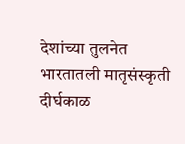देशांच्या तुलनेत भारतातली मातृसंस्कृती दीर्घकाळ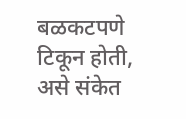बळकटपणे टिकून होती, असे संकेत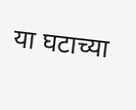या घटाच्या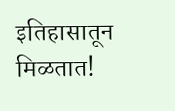इतिहासातून मिळतात!